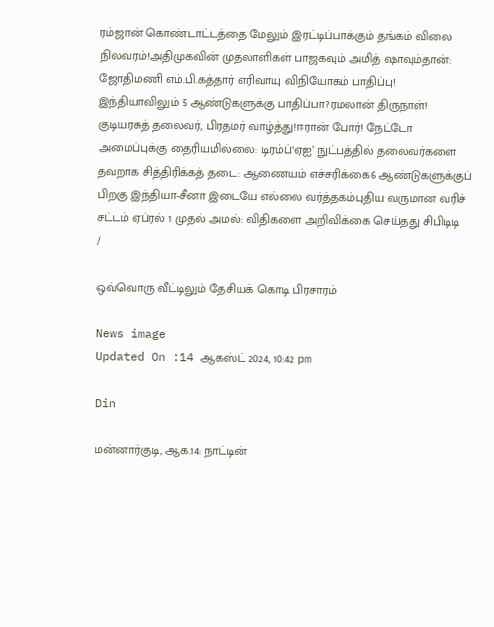ரம்ஜான் கொண்டாட்டத்தை மேலும் இரட்டிப்பாக்கும் தங்கம் விலை நிலவரம்!அதிமுகவின் முதலாளிகள் பாஜகவும் அமித் ஷாவும்தான்: ஜோதிமணி எம்.பி.கத்தார் எரிவாயு விநியோகம் பாதிப்பு! இந்தியாவிலும் 5 ஆண்டுகளுக்கு பாதிப்பா?ரமலான் திருநாள்! குடியரசுத் தலைவர், பிரதமர் வாழ்த்து!ஈரான் போர்! நேட்டோ அமைப்புக்கு தைரியமில்லை: டிரம்ப்‘ஏஐ’ நுட்பத்தில் தலைவர்களை தவறாக சித்திரிக்கத் தடை: ஆணையம் எச்சரிக்கை6 ஆண்டுகளுக்குப் பிறகு இந்தியா-சீனா இடையே எல்லை வர்த்தகம்புதிய வருமான வரிச் சட்டம் ஏப்ரல் 1 முதல் அமல்: விதிகளை அறிவிக்கை செய்தது சிபிடிடி
/

ஒவ்வொரு வீட்டிலும் தேசியக் கொடி பிரசாரம்

News image
Updated On :14 ஆகஸ்ட் 2024, 10:42 pm

Din

மன்னார்குடி, ஆக.14: நாட்டின்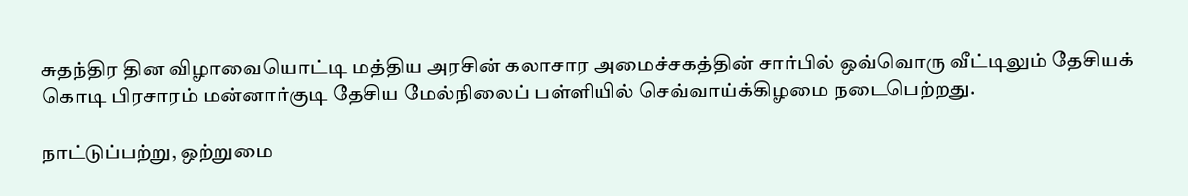சுதந்திர தின விழாவையொட்டி மத்திய அரசின் கலாசார அமைச்சகத்தின் சார்பில் ஒவ்வொரு வீட்டிலும் தேசியக் கொடி பிரசாரம் மன்னார்குடி தேசிய மேல்நிலைப் பள்ளியில் செவ்வாய்க்கிழமை நடைபெற்றது.

நாட்டுப்பற்று, ஒற்றுமை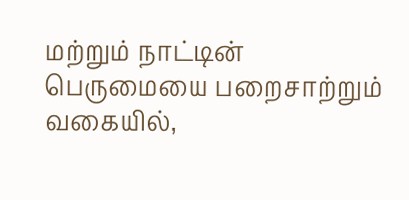மற்றும் நாட்டின் பெருமையை பறைசாற்றும் வகையில்,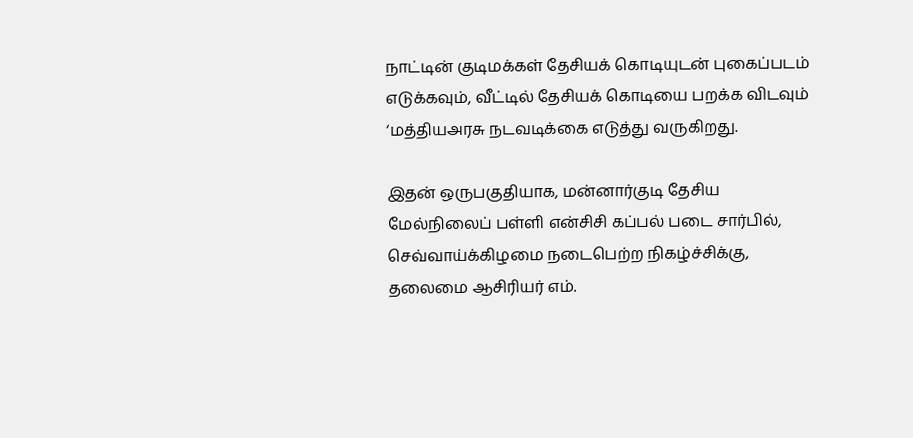நாட்டின் குடிமக்கள் தேசியக் கொடியுடன் புகைப்படம் எடுக்கவும், வீட்டில் தேசியக் கொடியை பறக்க விடவும் ‘மத்தியஅரசு நடவடிக்கை எடுத்து வருகிறது.

இதன் ஒருபகுதியாக, மன்னார்குடி தேசிய மேல்நிலைப் பள்ளி என்சிசி கப்பல் படை சார்பில், செவ்வாய்க்கிழமை நடைபெற்ற நிகழ்ச்சிக்கு, தலைமை ஆசிரியர் எம்.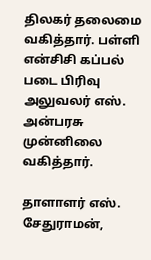திலகர் தலைமை வகித்தார். பள்ளி என்சிசி கப்பல் படை பிரிவு அலுவலர் எஸ். அன்பரசு முன்னிலை வகித்தார்.

தாளாளர் எஸ். சேதுராமன்,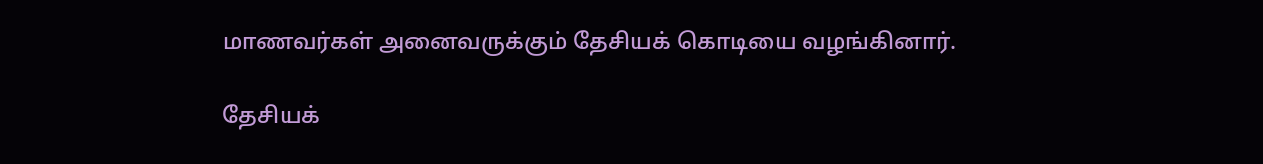மாணவர்கள் அனைவருக்கும் தேசியக் கொடியை வழங்கினார்.

தேசியக்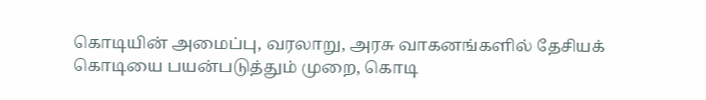கொடியின் அமைப்பு, வரலாறு, அரசு வாகனங்களில் தேசியக் கொடியை பயன்படுத்தும் முறை, கொடி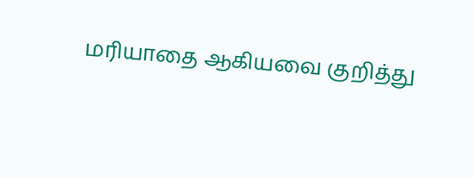மரியாதை ஆகியவை குறித்து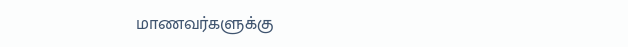மாணவர்களுக்கு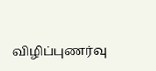விழிப்புணர்வு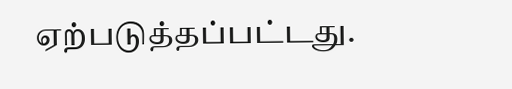ஏற்படுத்தப்பட்டது.